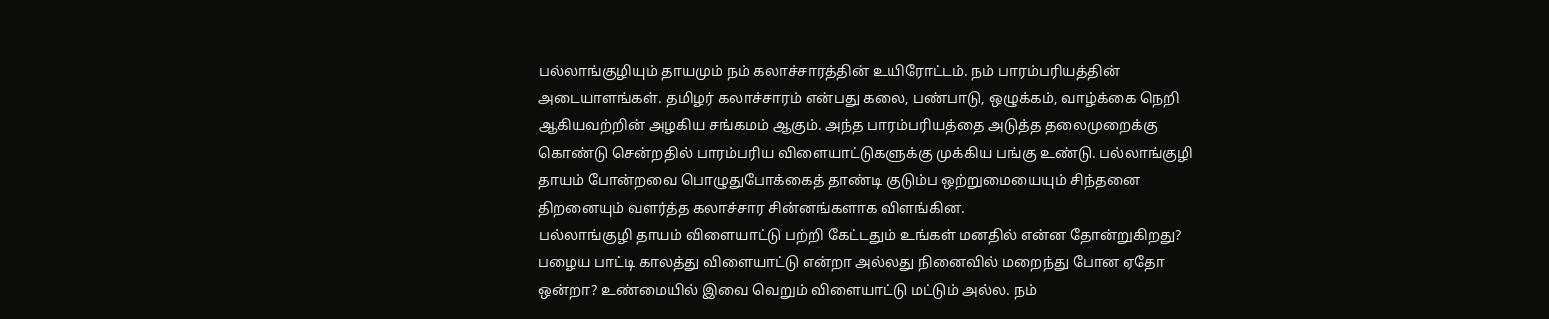பல்லாங்குழியும் தாயமும் நம் கலாச்சாரத்தின் உயிரோட்டம். நம் பாரம்பரியத்தின் அடையாளங்கள். தமிழர் கலாச்சாரம் என்பது கலை, பண்பாடு, ஒழுக்கம், வாழ்க்கை நெறி ஆகியவற்றின் அழகிய சங்கமம் ஆகும். அந்த பாரம்பரியத்தை அடுத்த தலைமுறைக்கு கொண்டு சென்றதில் பாரம்பரிய விளையாட்டுகளுக்கு முக்கிய பங்கு உண்டு. பல்லாங்குழி தாயம் போன்றவை பொழுதுபோக்கைத் தாண்டி குடும்ப ஒற்றுமையையும் சிந்தனை திறனையும் வளர்த்த கலாச்சார சின்னங்களாக விளங்கின.
பல்லாங்குழி தாயம் விளையாட்டு பற்றி கேட்டதும் உங்கள் மனதில் என்ன தோன்றுகிறது? பழைய பாட்டி காலத்து விளையாட்டு என்றா அல்லது நினைவில் மறைந்து போன ஏதோ ஒன்றா? உண்மையில் இவை வெறும் விளையாட்டு மட்டும் அல்ல. நம்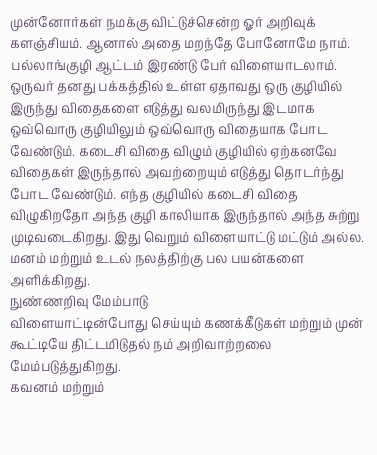முன்னோர்கள் நமக்கு விட்டுச்சென்ற ஓர் அறிவுக் களஞ்சியம். ஆனால் அதை மறந்தே போனோமே நாம்.
பல்லாங்குழி ஆட்டம் இரண்டு பேர் விளையாடலாம். ஒருவர் தனது பக்கத்தில் உள்ள ஏதாவது ஒரு குழியில் இருந்து விதைகளை எடுத்து வலமிருந்து இடமாக ஒவ்வொரு குழியிலும் ஒவ்வொரு விதையாக போட வேண்டும். கடைசி விதை விழும் குழியில் ஏற்கனவே விதைகள் இருந்தால் அவற்றையும் எடுத்து தொடர்ந்து போட வேண்டும். எந்த குழியில் கடைசி விதை விழுகிறதோ அந்த குழி காலியாக இருந்தால் அந்த சுற்று முடிவடைகிறது. இது வெறும் விளையாட்டு மட்டும் அல்ல. மனம் மற்றும் உடல் நலத்திற்கு பல பயன்களை அளிக்கிறது.
நுண்ணறிவு மேம்பாடு
விளையாட்டின்போது செய்யும் கணக்கீடுகள் மற்றும் முன் கூட்டியே திட்டமிடுதல் நம் அறிவாற்றலை மேம்படுத்துகிறது.
கவனம் மற்றும்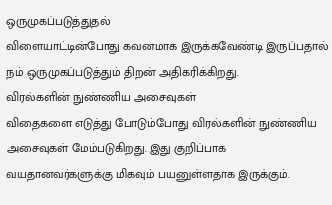ஒருமுகப்படுத்துதல்
விளையாட்டின்போது கவனமாக இருக்கவேண்டி இருப்பதால் நம் ஒருமுகப்படுத்தும் திறன் அதிகரிக்கிறது.
விரல்களின் நுண்ணிய அசைவுகள்
விதைகளை எடுத்து போடும்போது விரல்களின் நுண்ணிய அசைவுகள் மேம்படுகிறது. இது குறிப்பாக வயதானவர்களுக்கு மிகவும் பயனுள்ளதாக இருக்கும்.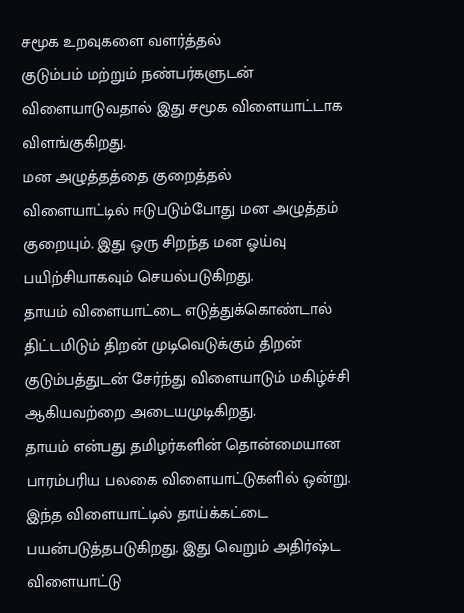சமூக உறவுகளை வளர்த்தல்
குடும்பம் மற்றும் நண்பர்களுடன் விளையாடுவதால் இது சமூக விளையாட்டாக விளங்குகிறது.
மன அழுத்தத்தை குறைத்தல்
விளையாட்டில் ஈடுபடும்போது மன அழுத்தம் குறையும். இது ஒரு சிறந்த மன ஓய்வு பயிற்சியாகவும் செயல்படுகிறது.
தாயம் விளையாட்டை எடுத்துக்கொண்டால் திட்டமிடும் திறன் முடிவெடுக்கும் திறன் குடும்பத்துடன் சேர்ந்து விளையாடும் மகிழ்ச்சி ஆகியவற்றை அடையமுடிகிறது.
தாயம் என்பது தமிழர்களின் தொன்மையான பாரம்பரிய பலகை விளையாட்டுகளில் ஒன்று. இந்த விளையாட்டில் தாய்க்கட்டை பயன்படுத்தபடுகிறது. இது வெறும் அதிர்ஷ்ட விளையாட்டு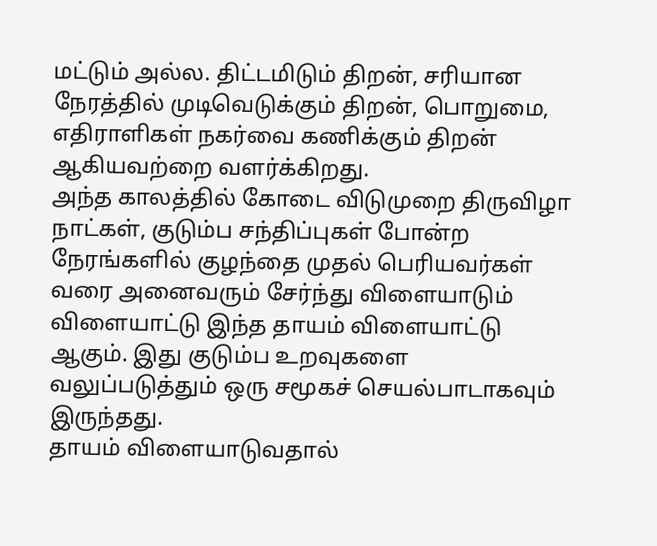மட்டும் அல்ல. திட்டமிடும் திறன், சரியான நேரத்தில் முடிவெடுக்கும் திறன், பொறுமை, எதிராளிகள் நகர்வை கணிக்கும் திறன் ஆகியவற்றை வளர்க்கிறது.
அந்த காலத்தில் கோடை விடுமுறை திருவிழா நாட்கள், குடும்ப சந்திப்புகள் போன்ற நேரங்களில் குழந்தை முதல் பெரியவர்கள் வரை அனைவரும் சேர்ந்து விளையாடும் விளையாட்டு இந்த தாயம் விளையாட்டு ஆகும். இது குடும்ப உறவுகளை வலுப்படுத்தும் ஒரு சமூகச் செயல்பாடாகவும் இருந்தது.
தாயம் விளையாடுவதால்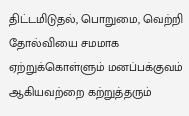திட்டமிடுதல், பொறுமை, வெற்றி தோல்வியை சமமாக ஏற்றுக்கொள்ளும் மனப்பக்குவம் ஆகியவற்றை கற்றுத்தரும்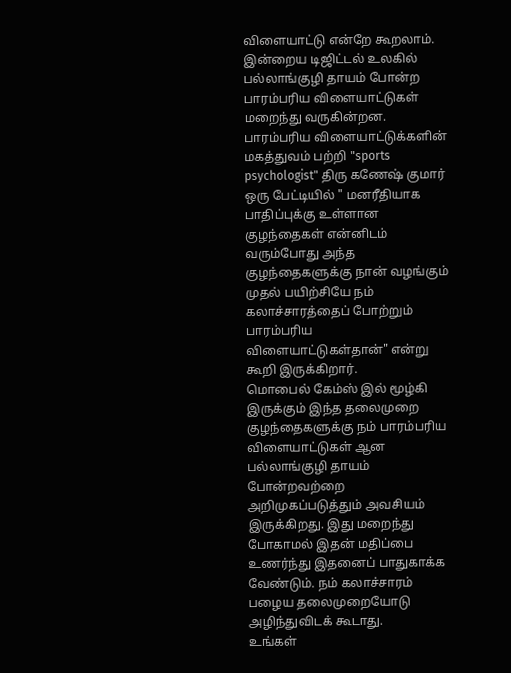விளையாட்டு என்றே கூறலாம்.
இன்றைய டிஜிட்டல் உலகில் பல்லாங்குழி தாயம் போன்ற பாரம்பரிய விளையாட்டுகள் மறைந்து வருகின்றன. பாரம்பரிய விளையாட்டுக்களின் மகத்துவம் பற்றி "sports psychologist" திரு கணேஷ் குமார் ஒரு பேட்டியில் " மனரீதியாக பாதிப்புக்கு உள்ளான குழந்தைகள் என்னிடம் வரும்போது அந்த குழந்தைகளுக்கு நான் வழங்கும் முதல் பயிற்சியே நம் கலாச்சாரத்தைப் போற்றும் பாரம்பரிய விளையாட்டுகள்தான்" என்று கூறி இருக்கிறார்.
மொபைல் கேம்ஸ் இல் மூழ்கி இருக்கும் இந்த தலைமுறை குழந்தைகளுக்கு நம் பாரம்பரிய விளையாட்டுகள் ஆன பல்லாங்குழி தாயம் போன்றவற்றை அறிமுகப்படுத்தும் அவசியம் இருக்கிறது. இது மறைந்து போகாமல் இதன் மதிப்பை உணர்ந்து இதனைப் பாதுகாக்க வேண்டும். நம் கலாச்சாரம் பழைய தலைமுறையோடு அழிந்துவிடக் கூடாது.
உங்கள்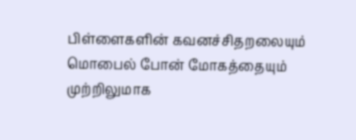பிள்ளைகளின் கவனச்சிதறலையும் மொபைல் போன் மோகத்தையும் முற்றிலுமாக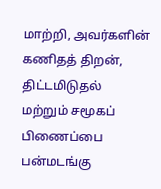மாற்றி, அவர்களின் கணிதத் திறன், திட்டமிடுதல் மற்றும் சமூகப் பிணைப்பை பன்மடங்கு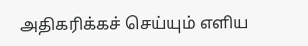அதிகரிக்கச் செய்யும் எளிய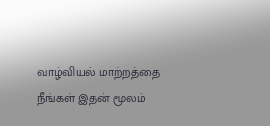வாழ்வியல் மாற்றத்தை நீங்கள் இதன் மூலம்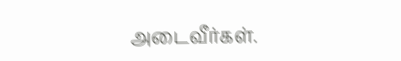அடைவீர்கள்.